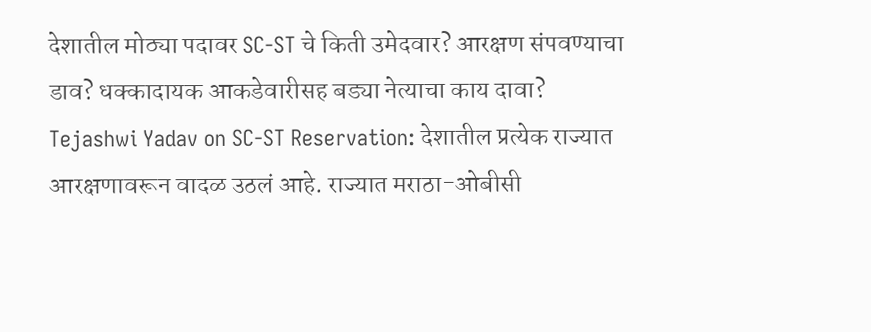देशातील मोठ्या पदावर SC-ST चे किती उमेदवार? आरक्षण संपवण्याचा डाव? धक्कादायक आकडेवारीसह बड्या नेत्याचा काय दावा?
Tejashwi Yadav on SC-ST Reservation: देशातील प्रत्येक राज्यात आरक्षणावरून वादळ उठलं आहे. राज्यात मराठा-ओबीसी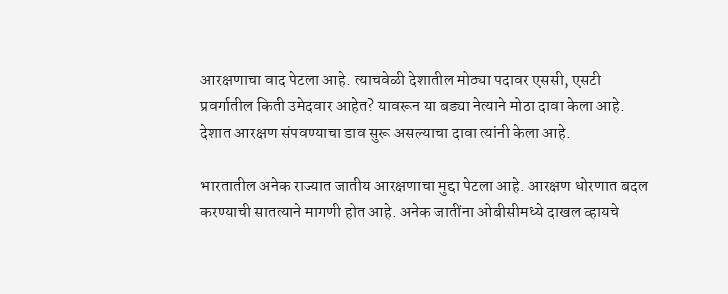आरक्षणाचा वाद पेटला आहे. त्याचवेळी देशातील मोठ्या पदावर एससी, एसटी प्रवर्गातील किती उमेदवार आहेत? यावरून या बड्या नेत्याने मोठा दावा केला आहे. देशात आरक्षण संपवण्याचा डाव सुरू असल्याचा दावा त्यांनी केला आहे.

भारतातील अनेक राज्यात जातीय आरक्षणाचा मुद्दा पेटला आहे. आरक्षण धोरणात बदल करण्याची सातत्याने मागणी होत आहे. अनेक जातींना ओबीसीमध्ये दाखल व्हायचे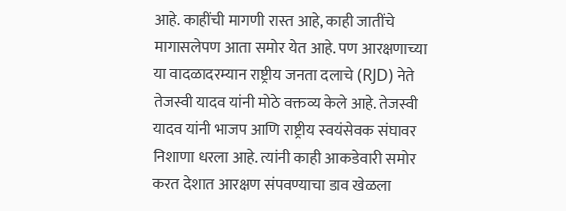आहे. काहींची मागणी रास्त आहे, काही जातींचे मागासलेपण आता समोर येत आहे. पण आरक्षणाच्या या वादळादरम्यान राष्ट्रीय जनता दलाचे (RJD) नेते तेजस्वी यादव यांनी मोठे वक्तव्य केले आहे. तेजस्वी यादव यांनी भाजप आणि राष्ट्रीय स्वयंसेवक संघावर निशाणा धरला आहे. त्यांनी काही आकडेवारी समोर करत देशात आरक्षण संपवण्याचा डाव खेळला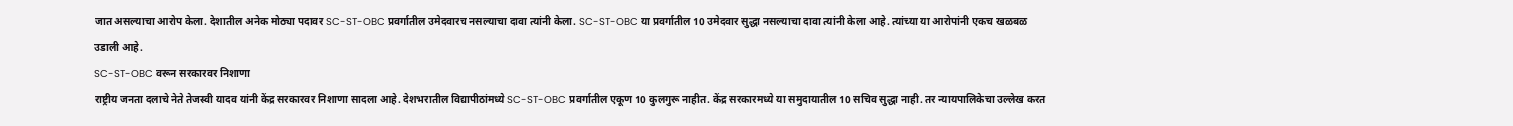जात असल्याचा आरोप केला. देशातील अनेक मोठ्या पदावर SC-ST-OBC प्रवर्गातील उमेदवारच नसल्याचा दावा त्यांनी केला. SC-ST-OBC या प्रवर्गातील 10 उमेदवार सुद्धा नसल्याचा दावा त्यांनी केला आहे. त्यांच्या या आरोपांनी एकच खळबळ उडाली आहे.
SC-ST-OBC वरून सरकारवर निशाणा
राष्ट्रीय जनता दलाचे नेते तेजस्वी यादव यांनी केंद्र सरकारवर निशाणा सादला आहे. देशभरातील विद्यापीठांमध्ये SC-ST-OBC प्रवर्गातील एकूण 10 कुलगुरू नाहीत. केंद्र सरकारमध्ये या समुदायातील 10 सचिव सुद्धा नाही. तर न्यायपालिकेचा उल्लेख करत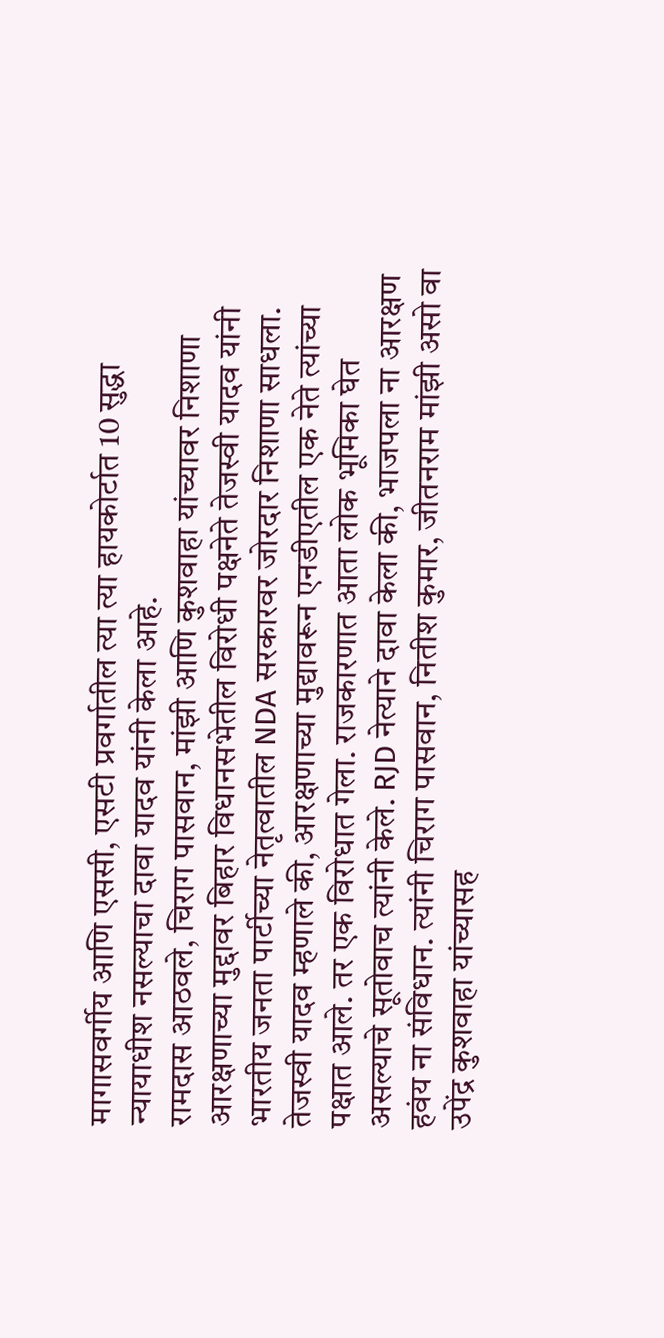मागासवर्गीय आणि एससी, एसटी प्रवर्गातील त्या त्या हायकोर्टात 10 सुद्धा न्यायाधीश नसल्याचा दावा यादव यांनी केला आहे.
रामदास आठवले, चिराग पासवान, मांझी आणि कुशवाहा यांच्यावर निशाणा
आरक्षणाच्या मुद्दावर बिहार विधानसभेतील विरोधी पक्षनेते तेजस्वी यादव यांनी भारतीय जनता पार्टीच्या नेतृत्वातील NDA सरकारवर जोरदार निशाणा साधला. तेजस्वी यादव म्हणाले की, आरक्षणाच्या मुद्यावरून एनडीएतील एक नेते त्यांच्या पक्षात आले. तर एक विरोधात गेला. राजकारणात आता लोक भूमिका घेत असल्याचे सूतोवाच त्यांनी केले. RJD नेत्याने दावा केला की, भाजपला ना आरक्षण हवंय ना संविधान. त्यांनी चिराग पासवान, नितीश कुमार, जीतनराम मांझी असो वा उपेंद्र कुशवाहा यांच्यासह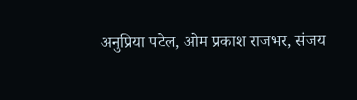अनुप्रिया पटेल, ओम प्रकाश राजभर, संजय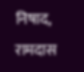निषाद, रामदास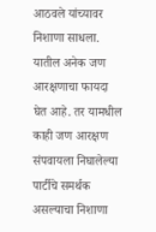आठवले यांच्यावर निशाणा साधला. यातील अनेक जण आरक्षणाचा फायदा घेत आहे. तर यामधील काही जण आरक्षण संपवायला निघालेल्या पार्टीचे समर्थक असल्याचा निशाणा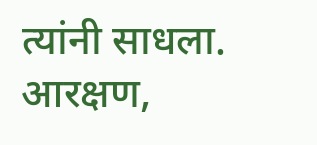त्यांनी साधला. आरक्षण,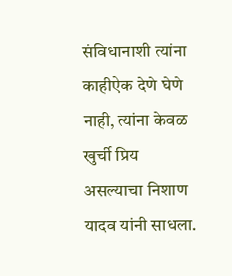संविधानाशी त्यांना काहीऐक देणे घेणे नाही, त्यांना केवळ खुर्ची प्रिय असल्याचा निशाण यादव यांनी साधला.